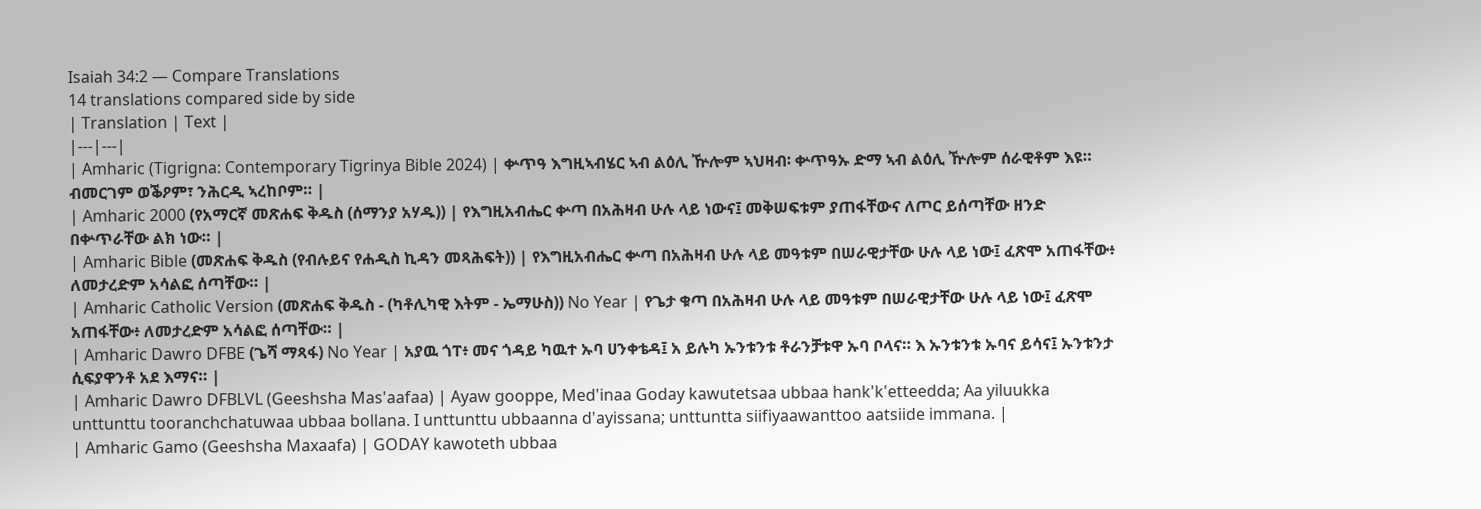Isaiah 34:2 — Compare Translations
14 translations compared side by side
| Translation | Text |
|---|---|
| Amharic (Tigrigna: Contemporary Tigrinya Bible 2024) | ቍጥዓ እግዚኣብሄር ኣብ ልዕሊ ዅሎም ኣህዛብ፡ ቍጥዓኡ ድማ ኣብ ልዕሊ ዅሎም ሰራዊቶም እዩ። ብመርገም ወቕዖም፣ ንሕርዲ ኣረከቦም። |
| Amharic 2000 (የአማርኛ መጽሐፍ ቅዱስ (ሰማንያ አሃዱ)) | የእግዚአብሔር ቍጣ በአሕዛብ ሁሉ ላይ ነውና፤ መቅሠፍቱም ያጠፋቸውና ለጦር ይሰጣቸው ዘንድ በቍጥራቸው ልክ ነው። |
| Amharic Bible (መጽሐፍ ቅዱስ (የብሉይና የሐዲስ ኪዳን መጻሕፍት)) | የእግዚአብሔር ቍጣ በአሕዛብ ሁሉ ላይ መዓቱም በሠራዊታቸው ሁሉ ላይ ነው፤ ፈጽሞ አጠፋቸው፥ ለመታረድም አሳልፎ ሰጣቸው። |
| Amharic Catholic Version (መጽሐፍ ቅዱስ - (ካቶሊካዊ እትም - ኤማሁስ)) No Year | የጌታ ቁጣ በአሕዛብ ሁሉ ላይ መዓቱም በሠራዊታቸው ሁሉ ላይ ነው፤ ፈጽሞ አጠፋቸው፥ ለመታረድም አሳልፎ ሰጣቸው። |
| Amharic Dawro DFBE (ጌሻ ማጻፋ) No Year | አያዉ ጎፐ፥ መና ጎዳይ ካዉተ ኡባ ሀንቀቴዳ፤ አ ይሉካ ኡንቱንቱ ቶራንቻቱዋ ኡባ ቦላና። እ ኡንቱንቱ ኡባና ይሳና፤ ኡንቱንታ ሲፍያዋንቶ አደ እማና። |
| Amharic Dawro DFBLVL (Geeshsha Mas'aafaa) | Ayaw gooppe, Med'inaa Goday kawutetsaa ubbaa hank'k'etteedda; Aa yiluukka unttunttu tooranchchatuwaa ubbaa bollana. I unttunttu ubbaanna d'ayissana; unttuntta siifiyaawanttoo aatsiide immana. |
| Amharic Gamo (Geeshsha Maxaafa) | GODAY kawoteth ubbaa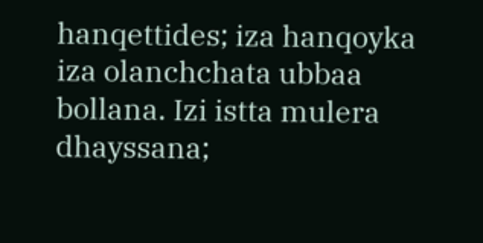hanqettides; iza hanqoyka iza olanchchata ubbaa bollana. Izi istta mulera dhayssana;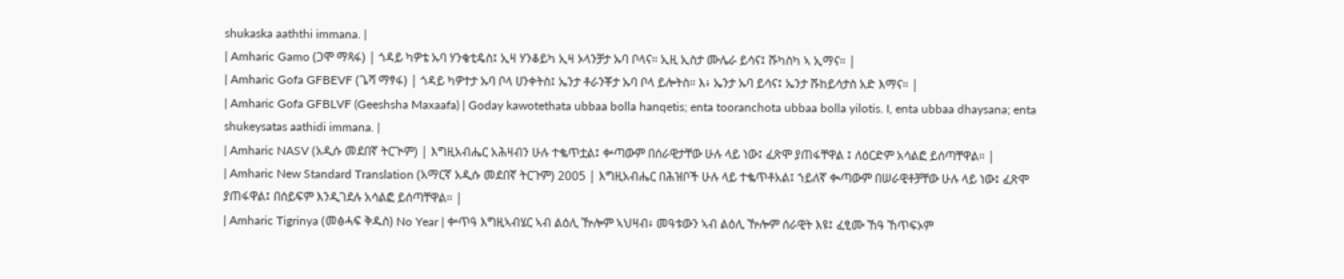shukaska aaththi immana. |
| Amharic Gamo (ጋሞ ማጻፋ) | ጎዳይ ካዎቴ ኡባ ሃንቄቲዴስ፤ ኢዛ ሃንቆይካ ኢዛ ኦላንቻታ ኡባ ቦላና። ኢዚ ኢስታ ሙሌራ ይሳና፤ ሹካስካ ኣ ኢማና። |
| Amharic Gofa GFBEVF (ጌሻ ማፃፋ) | ጎዳይ ካዎተታ ኡባ ቦላ ሀንቀትስ፤ ኤንታ ቶራንቾታ ኡባ ቦላ ይሎትስ። እ፥ ኤንታ ኡባ ይሳና፤ ኤንታ ሹከይሳታስ አድ እማና። |
| Amharic Gofa GFBLVF (Geeshsha Maxaafa) | Goday kawotethata ubbaa bolla hanqetis; enta tooranchota ubbaa bolla yilotis. I, enta ubbaa dhaysana; enta shukeysatas aathidi immana. |
| Amharic NASV (አዲሱ መደበኛ ትርጒም) | እግዚአብሔር አሕዛብን ሁሉ ተቈጥቷል፤ ቍጣውም በሰራዊታቸው ሁሉ ላይ ነው፤ ፈጽሞ ያጠፋቸዋል ፤ ለዕርድም አሳልፎ ይሰጣቸዋል። |
| Amharic New Standard Translation (አማርኛ አዲሱ መደበኛ ትርጉም) 2005 | እግዚአብሔር በሕዝቦች ሁሉ ላይ ተቈጥቶአል፤ ኀይለኛ ቊጣውም በሠራዊቶቻቸው ሁሉ ላይ ነው፤ ፈጽሞ ያጠፋዋል፤ በሰይፍም እንዲገደሉ አሳልፎ ይሰጣቸዋል። |
| Amharic Tigrinya (መፅሓፍ ቅዱስ) No Year | ቍጥዓ እግዚኣብሄር ኣብ ልዕሊ ዅሎም ኣህዛብ፥ መዓቱውን ኣብ ልዕሊ ዅሎም ሰራዊት እዩ፤ ፈፂሙ ኸዓ ኸጥፍኦም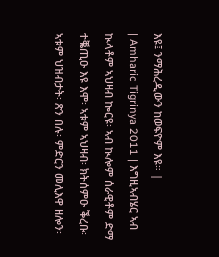እዩ፤ ንማሕረዲውን ከወፍዮም እዩ። |
| Amharic Tigrinya 2011 | እግዚኣብሄር ኣብ ኲላቶም ኣህዛብ ኰርዩ፡ ኣብ ኲሎም ሰራዊቶም ድማ ተቘጢዑ እዩ እሞ፡ ኣቱም ኣህዛብ፡ ክትሰምዑ ቕረቡ፡ ኣቱም ህዝብታት፡ ጽን በሉ፡ ምድርን መሊእዋ ዘሎን፡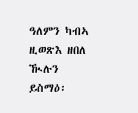ዓለምን ካብኣ ዚወጽእ ዘበለ ዂሉን ይስማዕ፡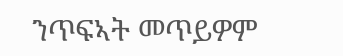ንጥፍኣት መጥይዎም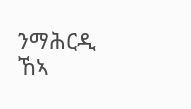ንማሕርዲ ኸኣ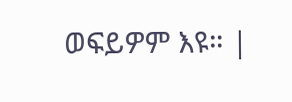ወፍይዎም እዩ። |